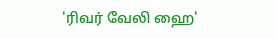'ரிவர் வேலி ஹை'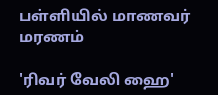பள்ளியில் மாணவர் மரணம்

'ரிவர் வேலி ஹை'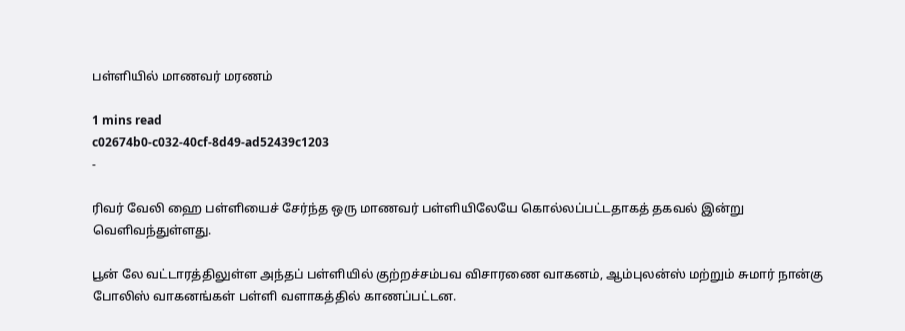பள்ளியில் மாணவர் மரணம்

1 mins read
c02674b0-c032-40cf-8d49-ad52439c1203
-

ரிவர் வேலி ஹை பள்ளியைச் சேர்ந்த ஒரு மாணவர் பள்ளியிலேயே கொல்லப்பட்டதாகத் தகவல் இன்று வெளிவந்துள்ளது.

பூன் லே வட்டாரத்திலுள்ள அந்தப் பள்ளியில் குற்றச்சம்பவ விசாரணை வாகனம், ஆம்புலன்ஸ் மற்றும் சுமார் நான்கு போலிஸ் வாகனங்கள் பள்ளி வளாகத்தில் காணப்பட்டன.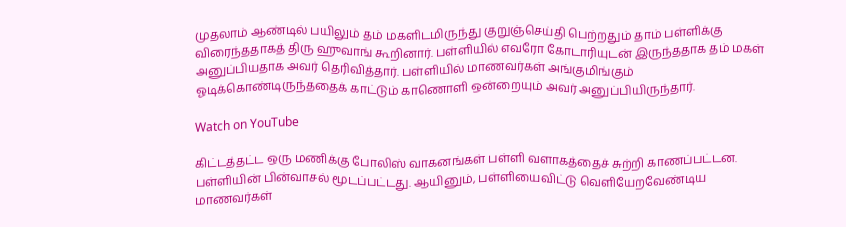முதலாம் ஆண்டில் பயிலும் தம் மகளிடமிருந்து குறுஞ்செய்தி பெற்றதும் தாம் பள்ளிக்கு விரைந்ததாகத் திரு ஹுவாங் கூறினார். பள்ளியில் எவரோ கோடாரியுடன் இருந்ததாக தம் மகள் அனுப்பியதாக அவர் தெரிவித்தார். பள்ளியில் மாணவர்கள் அங்குமிங்கும் ஓடிக்கொண்டிருந்ததைக் காட்டும் காணொளி ஒன்றையும் அவர் அனுப்பியிருந்தார்.

Watch on YouTube

கிட்டத்தட்ட ஒரு மணிக்கு போலிஸ் வாகனங்கள் பள்ளி வளாகத்தைச் சுற்றி காணப்பட்டன. பள்ளியின் பின்வாசல் மூடப்பட்டது. ஆயினும், பள்ளியைவிட்டு வெளியேறவேண்டிய மாணவர்கள்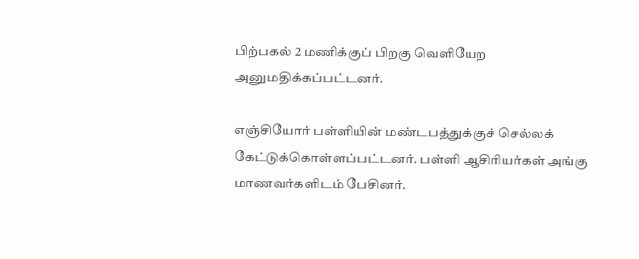பிற்பகல் 2 மணிக்குப் பிறகு வெளியேற அனுமதிக்கப்பட்டனர்.

எஞ்சியோர் பள்ளியின் மண்டபத்துக்குச் செல்லக் கேட்டுக்கொள்ளப்பட்டனர். பள்ளி ஆசிரியர்கள் அங்கு மாணவர்களிடம் பேசினர்.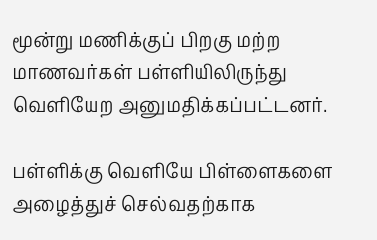மூன்று மணிக்குப் பிறகு மற்ற மாணவர்கள் பள்ளியிலிருந்து வெளியேற அனுமதிக்கப்பட்டனர்.

பள்ளிக்கு வெளியே பிள்ளைகளை அழைத்துச் செல்வதற்காக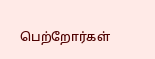பெற்றோர்கள்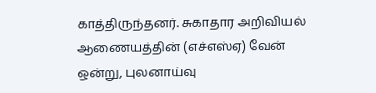காத்திருந்தனர். சுகாதார அறிவியல் ஆணையத்தின் (எச்எஸ்ஏ) வேன் ஒன்று, புலனாய்வு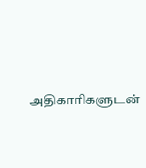அதிகாரிகளுடன்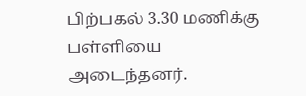பிற்பகல் 3.30 மணிக்கு பள்ளியை அடைந்தனர்.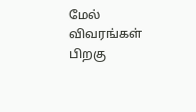மேல் விவரங்கள் பிறகு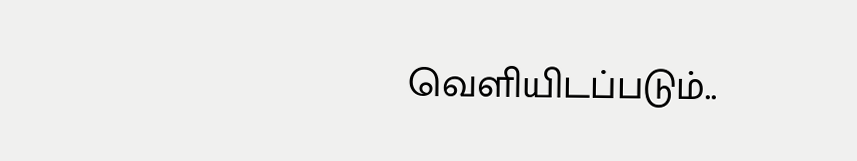வெளியிடப்படும்..